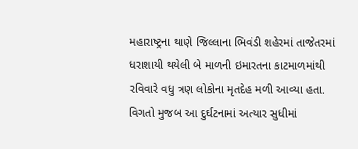મહારાષ્ટ્રના થાણે જિલ્લાના ભિવંડી શહેરમાં તાજેતરમાં ધરાશાયી થયેલી બે માળની ઇમારતના કાટમાળમાંથી રવિવારે વધુ ત્રણ લોકોના મૃતદેહ મળી આવ્યા હતા. વિગતો મુજબ આ દુર્ઘટનામાં અત્યાર સુધીમાં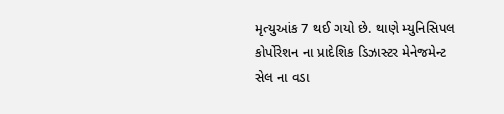મૃત્યુઆંક 7 થઈ ગયો છે. થાણે મ્યુનિસિપલ કોર્પોરેશન ના પ્રાદેશિક ડિઝાસ્ટર મેનેજમેન્ટ સેલ ના વડા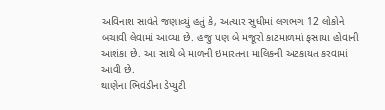અવિનાશ સાવંતે જણાવ્યું હતું કે, અત્યાર સુધીમાં લગભગ 12 લોકોને બચાવી લેવામાં આવ્યા છે. હજુ પણ બે મજૂરો કાટમાળમાં ફસાયા હોવાની આશંકા છે. આ સાથે બે માળની ઇમારતના માલિકની અટકાયત કરવામાં આવી છે.
થાણેના ભિવંડીના ડેપ્યુટી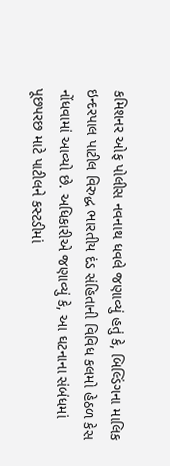કમિશનર ઓફ પોલીસ નવનાથ ધવલે જણાવ્યું હતું કે, બિલ્ડિંગના માલિક ઇન્દરપાલ પાટીલ વિરુદ્ધ ભારતીય દંડ સંહિતાની વિવિધ કલમો હેઠળ કેસ નોંધવામાં આવ્યો છે. અધિકારીએ જણાવ્યું કે, આ ઘટનાના સંબંધમાં પૂછપરછ માટે પાટીલને કસ્ટડીમાં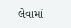લેવામાં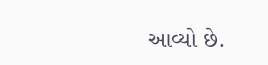આવ્યો છે.